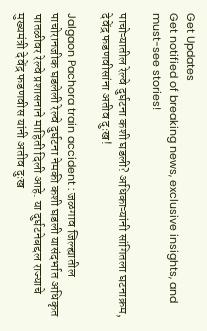Get Updates
Get notified of breaking news, exclusive insights, and must-see stories!

पाचोऱ्यातील रेल्वे दुर्घटना कशी घडली? अधिकाऱ्यांनी सांगितला घटनाक्रम, देवेंद्र फडणवीसांना अतीव दुःख!

Jalgaon Pachora train accident : जळगाव जिल्ह्यातील पाचोरानजीक घडलेली रेल्वे दुर्घटना नेमकी कशी घडली यासंदर्भात अधिकृत पातळीवर रेल्वे प्रशासनाने माहिती दिली आहे. या दुर्घटनेबद्दल राज्याचे मुख्यमंत्री देवेंद्र फडणवीस यांनी अतीव दुःख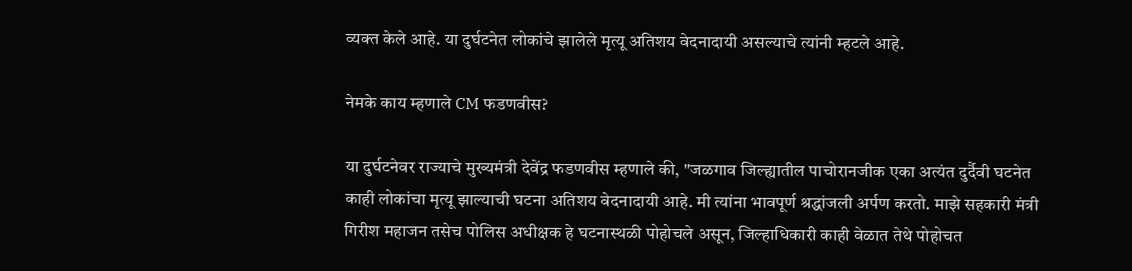व्यक्त केले आहे. या दुर्घटनेत लोकांचे झालेले मृत्यू अतिशय वेदनादायी असल्याचे त्यांनी म्हटले आहे.

नेमके काय म्हणाले CM फडणवीस?

या दुर्घटनेवर राज्याचे मुख्यमंत्री देवेंद्र फडणवीस म्हणाले की, "जळगाव जिल्ह्यातील पाचोरानजीक एका अत्यंत दुर्दैवी घटनेत काही लोकांचा मृत्यू झाल्याची घटना अतिशय वेदनादायी आहे. मी त्यांना भावपूर्ण श्रद्धांजली अर्पण करतो. माझे सहकारी मंत्री गिरीश महाजन तसेच पोलिस अधीक्षक हे घटनास्थळी पोहोचले असून, जिल्हाधिकारी काही वेळात तेथे पोहोचत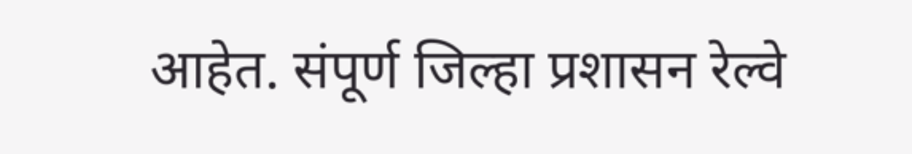आहेत. संपूर्ण जिल्हा प्रशासन रेल्वे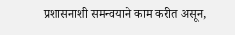प्रशासनाशी समन्वयाने काम करीत असून,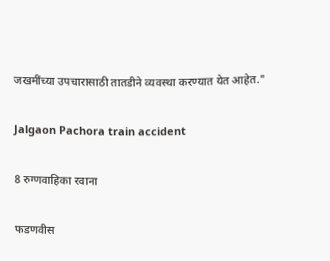जखमींच्या उपचारासाठी तातडीने व्यवस्था करण्यात येत आहेत."

Jalgaon Pachora train accident

8 रुग्णवाहिका रवाना

फडणवीस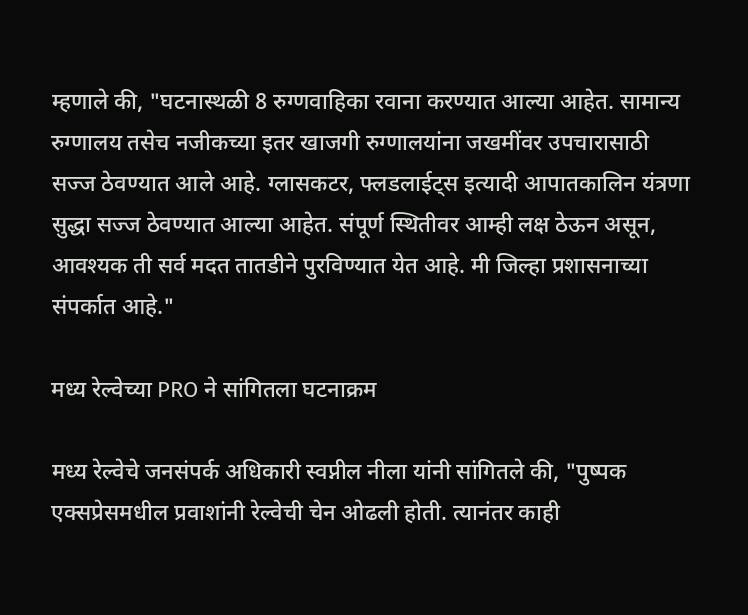म्हणाले की, "घटनास्थळी 8 रुग्णवाहिका रवाना करण्यात आल्या आहेत. सामान्य रुग्णालय तसेच नजीकच्या इतर खाजगी रुग्णालयांना जखमींवर उपचारासाठी सज्ज ठेवण्यात आले आहे. ग्लासकटर, फ्लडलाईट्स इत्यादी आपातकालिन यंत्रणा सुद्धा सज्ज ठेवण्यात आल्या आहेत. संपूर्ण स्थितीवर आम्ही लक्ष ठेऊन असून, आवश्यक ती सर्व मदत तातडीने पुरविण्यात येत आहे. मी जिल्हा प्रशासनाच्या संपर्कात आहे."

मध्य रेल्वेच्या PRO ने सांगितला घटनाक्रम

मध्य रेल्वेचे जनसंपर्क अधिकारी स्वप्नील नीला यांनी सांगितले की, "पुष्पक एक्सप्रेसमधील प्रवाशांनी रेल्वेची चेन ओढली होती. त्यानंतर काही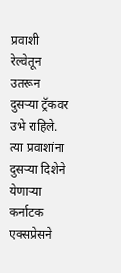प्रवाशी रेल्वेतून उतरून दुसऱ्या ट्रॅकवर उभे राहिले. त्या प्रवाशांना दुसऱ्या दिशेने येणाऱ्या कर्नाटक एक्सप्रेसने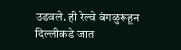उडवले. ही रेल्वे बंगळुरूहून दिल्लीकडे जात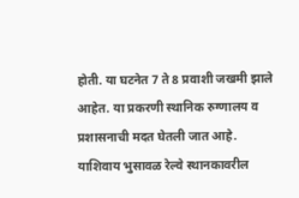होती. या घटनेत 7 ते 8 प्रवाशी जखमी झाले आहेत. या प्रकरणी स्थानिक रुग्णालय व प्रशासनाची मदत घेतली जात आहे. याशिवाय भुसावळ रेल्वे स्थानकावरील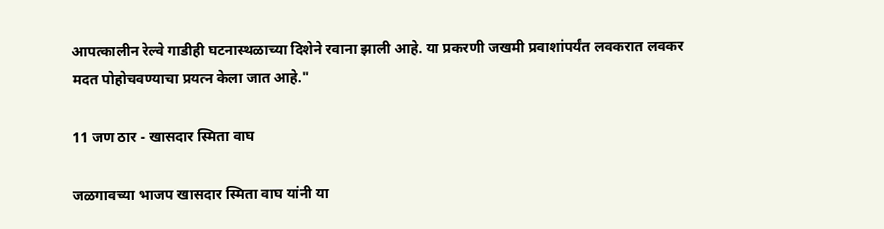आपत्कालीन रेल्वे गाडीही घटनास्थळाच्या दिशेने रवाना झाली आहे. या प्रकरणी जखमी प्रवाशांपर्यंत लवकरात लवकर मदत पोहोचवण्याचा प्रयत्न केला जात आहे."

11 जण ठार - खासदार स्मिता वाघ

जळगावच्या भाजप खासदार स्मिता वाघ यांनी या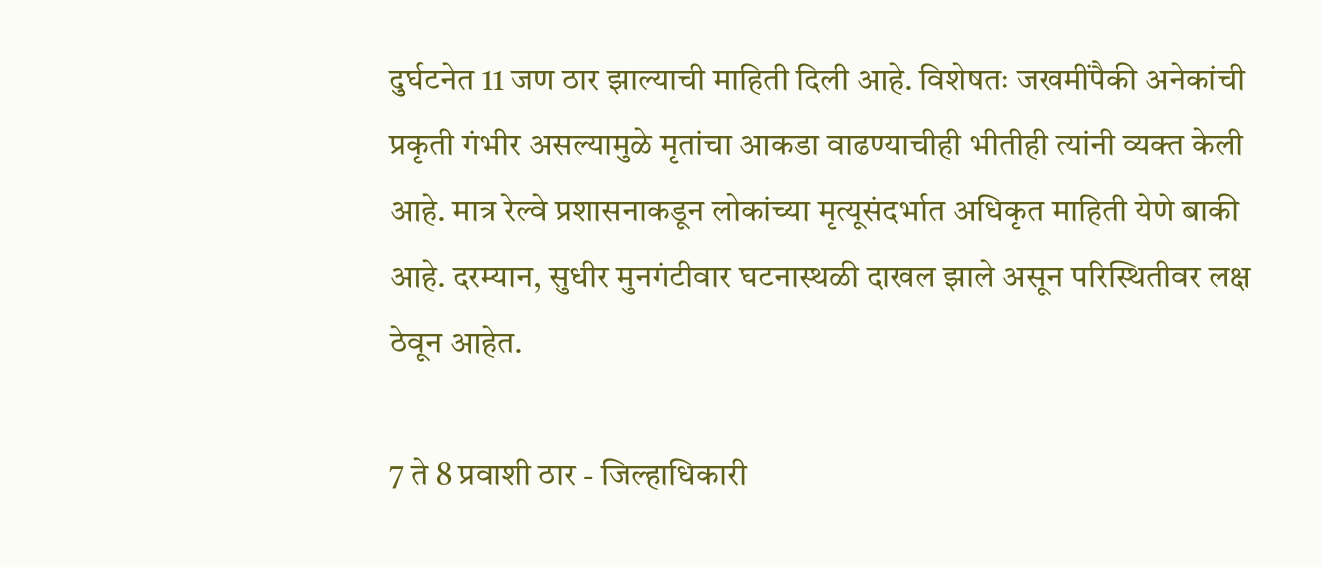दुर्घटनेत 11 जण ठार झाल्याची माहिती दिली आहे. विशेषतः जखमींपैकी अनेकांची प्रकृती गंभीर असल्यामुळे मृतांचा आकडा वाढण्याचीही भीतीही त्यांनी व्यक्त केली आहे. मात्र रेल्वे प्रशासनाकडून लोकांच्या मृत्यूसंदर्भात अधिकृत माहिती येणे बाकी आहे. दरम्यान, सुधीर मुनगंटीवार घटनास्थळी दाखल झाले असून परिस्थितीवर लक्ष ठेवून आहेत.

7 ते 8 प्रवाशी ठार - जिल्हाधिकारी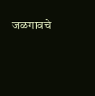जळगावचे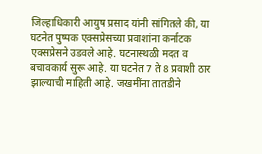जिल्हाधिकारी आयुष प्रसाद यांनी सांगितले की, या घटनेत पुष्पक एक्सप्रेसच्या प्रवाशांना कर्नाटक एक्सप्रेसने उडवले आहे. घटनास्थळी मदत व बचावकार्य सुरू आहे. या घटनेत 7 ते 8 प्रवाशी ठार झाल्याची माहिती आहे. जखमींना तातडीने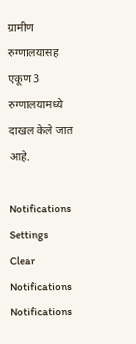ग्रामीण रुग्णालयासह एकूण 3 रुग्णालयामध्ये दाखल केले जात आहे.

Notifications
Settings
Clear Notifications
Notifications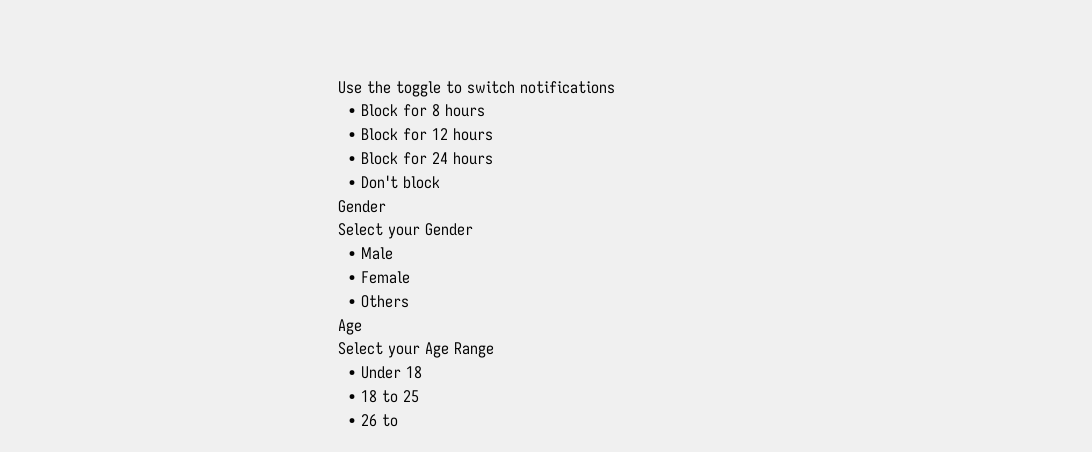Use the toggle to switch notifications
  • Block for 8 hours
  • Block for 12 hours
  • Block for 24 hours
  • Don't block
Gender
Select your Gender
  • Male
  • Female
  • Others
Age
Select your Age Range
  • Under 18
  • 18 to 25
  • 26 to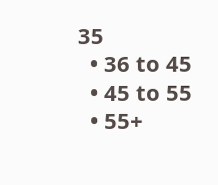35
  • 36 to 45
  • 45 to 55
  • 55+